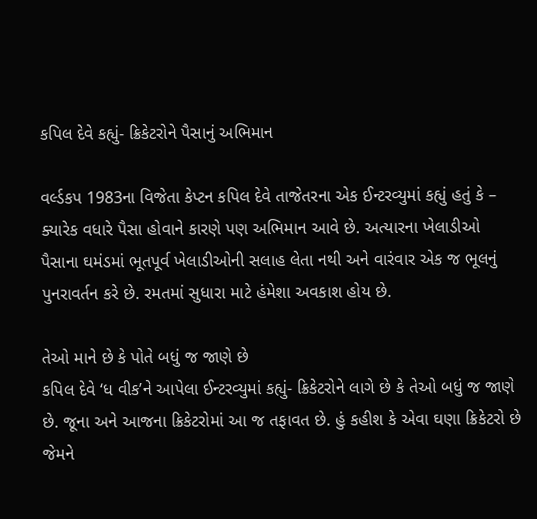કપિલ દેવે કહ્યું- ક્રિકેટરોને પૈસાનું અભિમાન

વર્લ્ડકપ 1983ના વિજેતા કેપ્ટન કપિલ દેવે તાજેતરના એક ઈન્ટરવ્યુમાં કહ્યું હતું કે – ક્યારેક વધારે પૈસા હોવાને કારણે પણ અભિમાન આવે છે. અત્યારના ખેલાડીઓ પૈસાના ઘમંડમાં ભૂતપૂર્વ ખેલાડીઓની સલાહ લેતા નથી અને વારંવાર એક જ ભૂલનું પુનરાવર્તન કરે છે. રમતમાં સુધારા માટે હંમેશા અવકાશ હોય છે.

તેઓ માને છે કે પોતે બધું જ જાણે છે
કપિલ દેવે ‘ધ વીક’ને આપેલા ઈન્ટરવ્યુમાં કહ્યું- ક્રિકેટરોને લાગે છે કે તેઓ બધું જ જાણે છે. જૂના અને આજના ક્રિકેટરોમાં આ જ તફાવત છે. હું કહીશ કે એવા ઘણા ક્રિકેટરો છે જેમને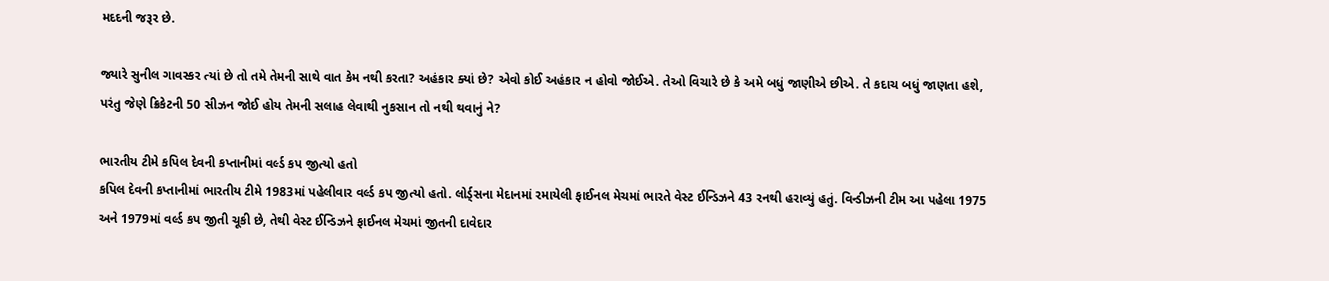મદદની જરૂર છે.

જ્યારે સુનીલ ગાવસ્કર ત્યાં છે તો તમે તેમની સાથે વાત કેમ નથી કરતા? અહંકાર ક્યાં છે? એવો કોઈ અહંકાર ન હોવો જોઈએ. તેઓ વિચારે છે કે અમે બધું જાણીએ છીએ. તે કદાચ બધું જાણતા હશે, પરંતુ જેણે ક્રિકેટની 50 સીઝન જોઈ હોય તેમની સલાહ લેવાથી નુકસાન તો નથી થવાનું ને?

ભારતીય ટીમે કપિલ દેવની કપ્તાનીમાં વર્લ્ડ કપ જીત્યો હતો
કપિલ દેવની કપ્તાનીમાં ભારતીય ટીમે 1983માં પહેલીવાર વર્લ્ડ કપ જીત્યો હતો. લોર્ડ્સના મેદાનમાં રમાયેલી ફાઈનલ મેચમાં ભારતે વેસ્ટ ઈન્ડિઝને 43 રનથી હરાવ્યું હતું. વિન્ડીઝની ટીમ આ પહેલા 1975 અને 1979માં વર્લ્ડ કપ જીતી ચૂકી છે, તેથી વેસ્ટ ઈન્ડિઝને ફાઈનલ મેચમાં જીતની દાવેદાર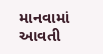માનવામાં આવતી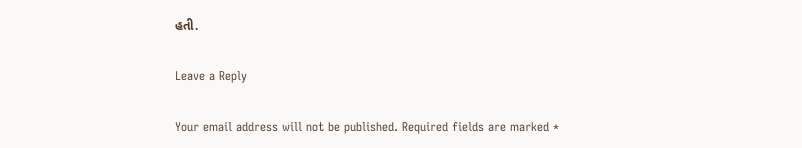હતી.

Leave a Reply

Your email address will not be published. Required fields are marked *